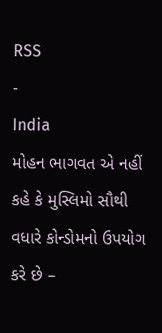RSS
-
India
મોહન ભાગવત એ નહીં કહે કે મુસ્લિમો સૌથી વધારે કોન્ડોમનો ઉપયોગ કરે છે –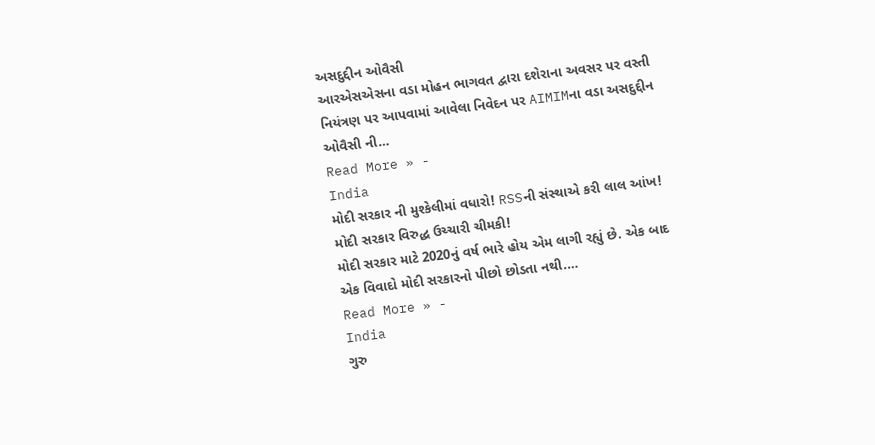અસદુદ્દીન ઓવૈસી
આરએસએસના વડા મોહન ભાગવત દ્વારા દશેરાના અવસર પર વસ્તી નિયંત્રણ પર આપવામાં આવેલા નિવેદન પર AIMIMના વડા અસદુદ્દીન ઓવૈસી ની…
Read More » -
India
મોદી સરકાર ની મુશ્કેલીમાં વધારો! RSSની સંસ્થાએ કરી લાલ આંખ! મોદી સરકાર વિરુદ્ધ ઉચ્ચારી ચીમકી!
મોદી સરકાર માટે 2020નું વર્ષ ભારે હોય એમ લાગી રહ્યું છે. એક બાદ એક વિવાદો મોદી સરકારનો પીછો છોડતા નથી.…
Read More » -
India
ગુરુ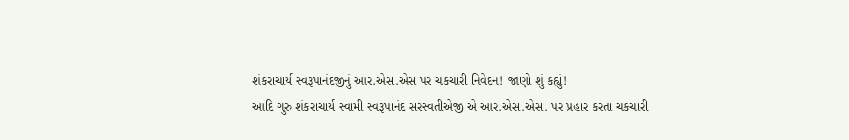શંકરાચાર્ય સ્વરૂપાનંદજીનું આર.એસ.એસ પર ચકચારી નિવેદન! જાણો શું કહ્યું!
આદિ ગુરુ શંકરાચાર્ય સ્વામી સ્વરૂપાનંદ સરસ્વતીએજી એ આર.એસ.એસ. પર પ્રહાર કરતા ચકચારી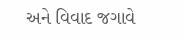અને વિવાદ જગાવે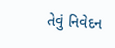તેવું નિવેદન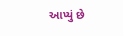આપ્યું છે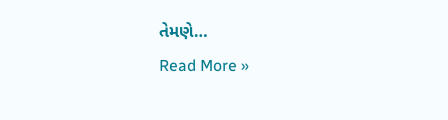તેમણે…
Read More »